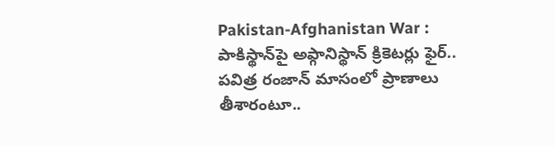Pakistan-Afghanistan War : పాకిస్థాన్‌పై అఫ్గానిస్థాన్ క్రికెటర్లు ఫైర్.. పవిత్ర రంజాన్ మాసంలో ప్రాణాలు తీశారంటూ..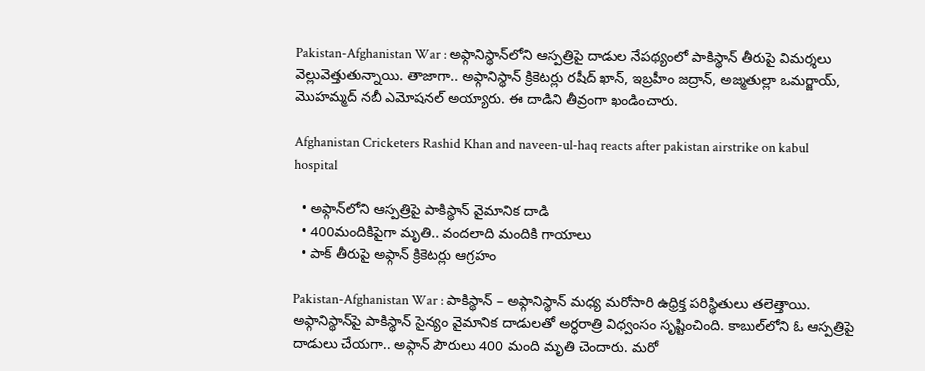Pakistan-Afghanistan War : అఫ్గానిస్థాన్‌లోని ఆస్పత్రిపై దాడుల నేపథ్యంలో పాకిస్థాన్ తీరుపై విమర్శలు వెల్లువెత్తుతున్నాయి. తాజాగా.. అఫ్గానిస్థాన్ క్రికెటర్లు రషీద్ ఖాన్, ఇబ్రహీం జద్రాన్, అజ్మతుల్లా ఒమర్జాయ్, మొహమ్మద్ నబీ ఎమోషనల్ అయ్యారు. ఈ దాడిని తీవ్రంగా ఖండించారు.

Afghanistan Cricketers Rashid Khan and naveen-ul-haq reacts after pakistan airstrike on kabul hospital

  • అఫ్గాన్‌లోని ఆస్పత్రిపై పాకిస్థాన్ వైమానిక దాడి
  • 400మందికిపైగా మృతి.. వందలాది మందికి గాయాలు
  • పాక్ తీరుపై అఫ్గాన్ క్రికెటర్లు ఆగ్రహం

Pakistan-Afghanistan War : పాకిస్థాన్ – అఫ్గానిస్థాన్ మధ్య మరోసారి ఉధ్రిక్త పరిస్థితులు తలెత్తాయి. అఫ్గానిస్థాన్‌పై పాకిస్థాన్ సైన్యం వైమానిక దాడులతో అర్ధరాత్రి విధ్వంసం సృష్టించింది. కాబుల్‌లోని ఓ ఆస్పత్రిపై దాడులు చేయగా.. అఫ్గాన్ పౌరులు 400 మంది మృతి చెందారు. మరో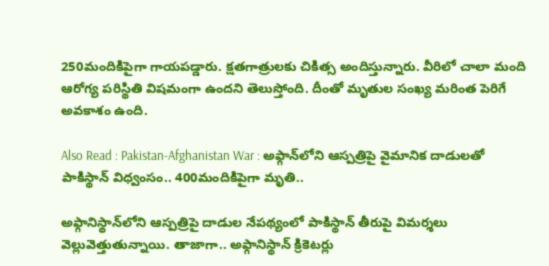250మందికిపైగా గాయపడ్డారు. క్షతగాత్రులకు చికిత్స అందిస్తున్నారు. వీరిలో చాలా మంది ఆరోగ్య పరిస్థితి విషమంగా ఉందని తెలుస్తోంది. దీంతో మృతుల సంఖ్య మరింత పెరిగే అవకాశం ఉంది.

Also Read : Pakistan-Afghanistan War : అఫ్గాన్‌లోని ఆస్పత్రిపై వైమానిక దాడులతో పాకిస్థాన్ విధ్వంసం.. 400మందికిపైగా మృతి..

అఫ్గానిస్థాన్‌లోని ఆస్పత్రిపై దాడుల నేపథ్యంలో పాకిస్థాన్ తీరుపై విమర్శలు వెల్లువెత్తుతున్నాయి. తాజాగా.. అఫ్గానిస్థాన్ క్రికెటర్లు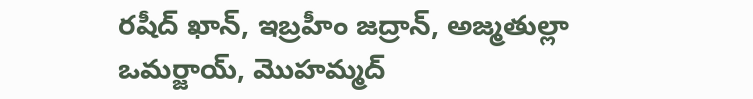రషీద్ ఖాన్, ఇబ్రహీం జద్రాన్, అజ్మతుల్లా ఒమర్జాయ్, మొహమ్మద్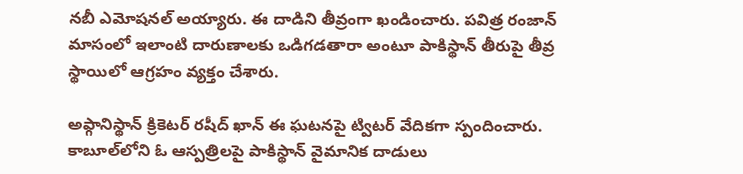నబీ ఎమోషనల్ అయ్యారు. ఈ దాడిని తీవ్రంగా ఖండించారు. పవిత్ర రంజాన్ మాసంలో ఇలాంటి దారుణాలకు ఒడిగడతారా అంటూ పాకిస్థాన్ తీరుపై తీవ్ర స్థాయిలో ఆగ్రహం వ్యక్తం చేశారు.

అఫ్గానిస్థాన్ క్రికెటర్ రషీద్ ఖాన్ ఈ ఘటనపై ట్విటర్ వేదికగా స్పందించారు. కాబూల్‌లోని ఓ ఆస్పత్రిలపై పాకిస్థాన్ వైమానిక దాడులు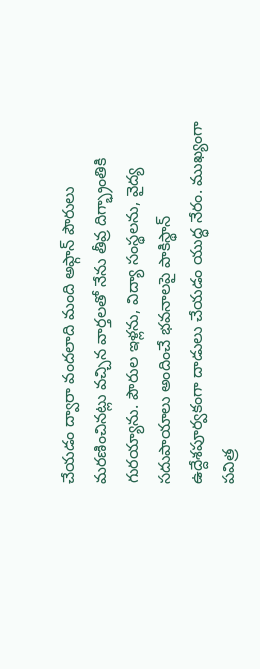చేయడం ద్వారా వందలాది మంది అఫ్గాన్ పౌరులు మరణించినట్లు వచ్చిన వార్తలతో నేను తీవ్ర దిగ్భ్రాంతికి గురయ్యాను. పౌరుల ఇళ్లను, విద్యా సంస్థలను, వైద్య సదుపాయాలు అందించే భవనాలపై పాకిస్థాన్ ఉద్దేశపూర్వకంగా దాడులు చేయడం యుద్ధ నేరం. ముఖ్యంగా పవిత్ర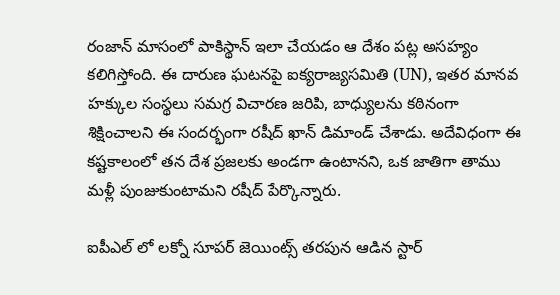రంజాన్ మాసంలో పాకిస్థాన్ ఇలా చేయడం ఆ దేశం పట్ల అసహ్యం కలిగిస్తోంది. ఈ దారుణ ఘటనపై ఐక్యరాజ్యసమితి (UN), ఇతర మానవ హక్కుల సంస్థలు సమగ్ర విచారణ జరిపి, బాధ్యులను కఠినంగా శిక్షించాలని ఈ సందర్భంగా రషీద్ ఖాన్ డిమాండ్ చేశాడు. అదేవిధంగా ఈ కష్టకాలంలో తన దేశ ప్రజలకు అండగా ఉంటానని, ఒక జాతిగా తాము మళ్లీ పుంజుకుంటామని రషీద్ పేర్కొన్నారు.

ఐపీఎల్ లో లక్నో సూపర్ జెయింట్స్ తరపున ఆడిన స్టార్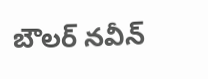బౌలర్ నవీన్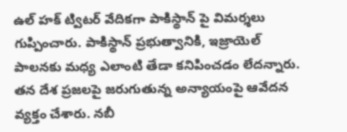ఉల్ హక్ ట్విటర్ వేదికగా పాకిస్థాన్ పై విమర్శలు గుప్పించారు. పాకిస్థాన్ ప్రభుత్వానికి, ఇజ్రాయెల్ పాలనకు మధ్య ఎలాంటి తేడా కనిపించడం లేదన్నారు. తన దేశ ప్రజలపై జరుగుతున్న అన్యాయంపై ఆవేదన వ్యక్తం చేశారు. నబీ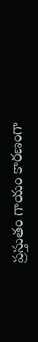ప్రస్తుతం గాయం కారణంగా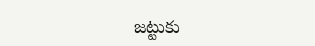జట్టుకు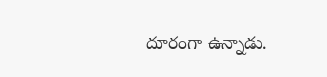దూరంగా ఉన్నాడు.